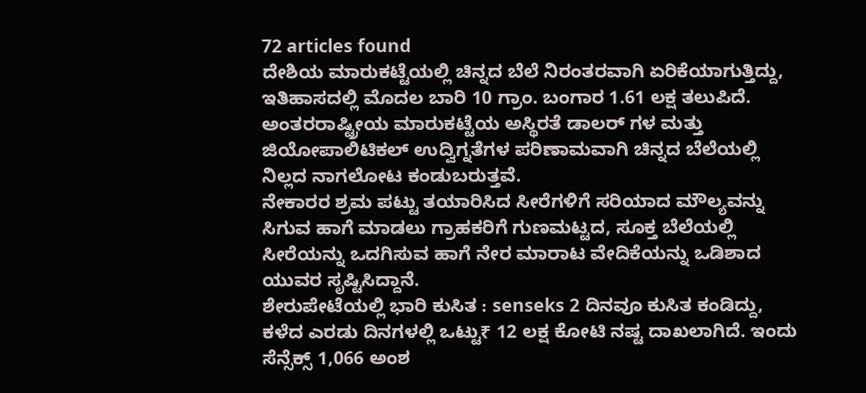72 articles found
ದೇಶಿಯ ಮಾರುಕಟ್ಟೆಯಲ್ಲಿ ಚಿನ್ನದ ಬೆಲೆ ನಿರಂತರವಾಗಿ ಏರಿಕೆಯಾಗುತ್ತಿದ್ದು, ಇತಿಹಾಸದಲ್ಲಿ ಮೊದಲ ಬಾರಿ 10 ಗ್ರಾಂ. ಬಂಗಾರ 1.61 ಲಕ್ಷ ತಲುಪಿದೆ. ಅಂತರರಾಷ್ಟ್ರೀಯ ಮಾರುಕಟ್ಟೆಯ ಅಸ್ಥಿರತೆ ಡಾಲರ್ ಗಳ ಮತ್ತು ಜಿಯೋಪಾಲಿಟಿಕಲ್ ಉದ್ವಿಗ್ನತೆಗಳ ಪರಿಣಾಮವಾಗಿ ಚಿನ್ನದ ಬೆಲೆಯಲ್ಲಿ ನಿಲ್ಲದ ನಾಗಲೋಟ ಕಂಡುಬರುತ್ತವೆ.
ನೇಕಾರರ ಶ್ರಮ ಪಟ್ಟು ತಯಾರಿಸಿದ ಸೀರೆಗಳಿಗೆ ಸರಿಯಾದ ಮೌಲ್ಯವನ್ನು ಸಿಗುವ ಹಾಗೆ ಮಾಡಲು ಗ್ರಾಹಕರಿಗೆ ಗುಣಮಟ್ಟದ, ಸೂಕ್ತ ಬೆಲೆಯಲ್ಲಿ ಸೀರೆಯನ್ನು ಒದಗಿಸುವ ಹಾಗೆ ನೇರ ಮಾರಾಟ ವೇದಿಕೆಯನ್ನು ಒಡಿಶಾದ ಯುವರ ಸೃಷ್ಟಿಸಿದ್ದಾನೆ.
ಶೇರುಪೇಟೆಯಲ್ಲಿ ಭಾರಿ ಕುಸಿತ : senseks 2 ದಿನವೂ ಕುಸಿತ ಕಂಡಿದ್ದು, ಕಳೆದ ಎರಡು ದಿನಗಳಲ್ಲಿ ಒಟ್ಟು₹ 12 ಲಕ್ಷ ಕೋಟಿ ನಷ್ಟ ದಾಖಲಾಗಿದೆ. ಇಂದು ಸೆನ್ಸೆಕ್ಸ್ 1,066 ಅಂಶ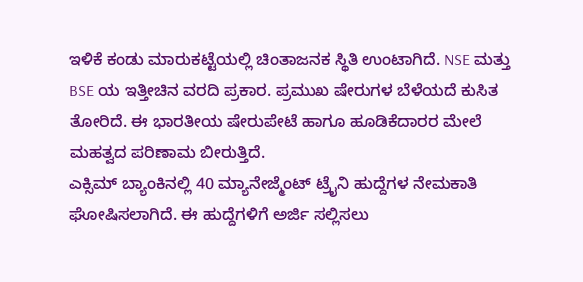ಇಳಿಕೆ ಕಂಡು ಮಾರುಕಟ್ಟೆಯಲ್ಲಿ ಚಿಂತಾಜನಕ ಸ್ಥಿತಿ ಉಂಟಾಗಿದೆ. NSE ಮತ್ತು BSE ಯ ಇತ್ತೀಚಿನ ವರದಿ ಪ್ರಕಾರ. ಪ್ರಮುಖ ಷೇರುಗಳ ಬೆಳೆಯದೆ ಕುಸಿತ ತೋರಿದೆ. ಈ ಭಾರತೀಯ ಷೇರುಪೇಟೆ ಹಾಗೂ ಹೂಡಿಕೆದಾರರ ಮೇಲೆ ಮಹತ್ವದ ಪರಿಣಾಮ ಬೀರುತ್ತಿದೆ.
ಎಕ್ಸಿಮ್ ಬ್ಯಾಂಕಿನಲ್ಲಿ 40 ಮ್ಯಾನೇಜ್ಮೆಂಟ್ ಟ್ರೈನಿ ಹುದ್ದೆಗಳ ನೇಮಕಾತಿ ಘೋಷಿಸಲಾಗಿದೆ. ಈ ಹುದ್ದೆಗಳಿಗೆ ಅರ್ಜಿ ಸಲ್ಲಿಸಲು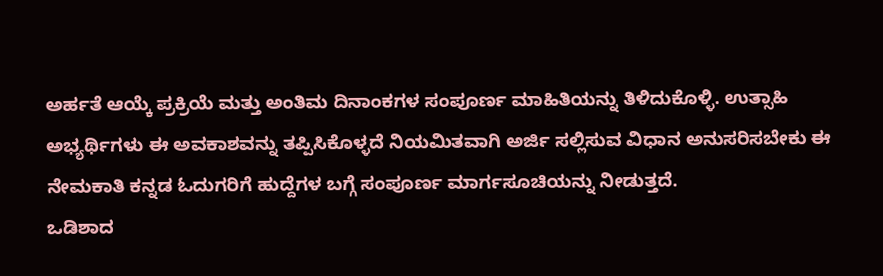ಅರ್ಹತೆ ಆಯ್ಕೆ ಪ್ರಕ್ರಿಯೆ ಮತ್ತು ಅಂತಿಮ ದಿನಾಂಕಗಳ ಸಂಪೂರ್ಣ ಮಾಹಿತಿಯನ್ನು ತಿಳಿದುಕೊಳ್ಳಿ. ಉತ್ಸಾಹಿ ಅಭ್ಯರ್ಥಿಗಳು ಈ ಅವಕಾಶವನ್ನು ತಪ್ಪಿಸಿಕೊಳ್ಳದೆ ನಿಯಮಿತವಾಗಿ ಅರ್ಜಿ ಸಲ್ಲಿಸುವ ವಿಧಾನ ಅನುಸರಿಸಬೇಕು ಈ ನೇಮಕಾತಿ ಕನ್ನಡ ಓದುಗರಿಗೆ ಹುದ್ದೆಗಳ ಬಗ್ಗೆ ಸಂಪೂರ್ಣ ಮಾರ್ಗಸೂಚಿಯನ್ನು ನೀಡುತ್ತದೆ.
ಒಡಿಶಾದ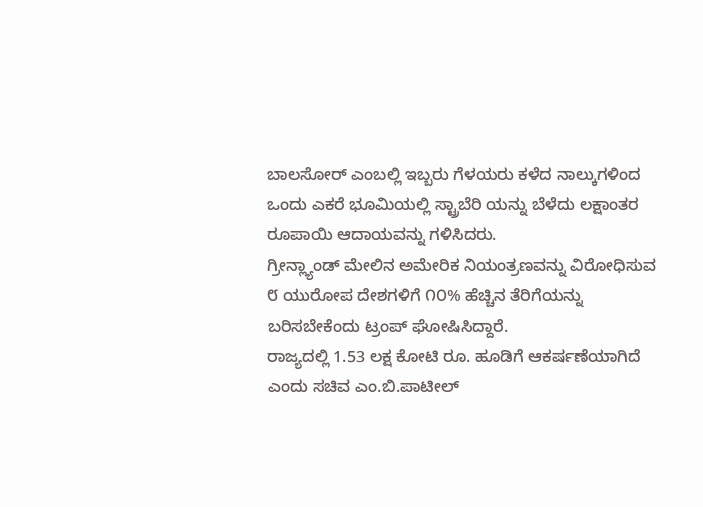ಬಾಲಸೋರ್ ಎಂಬಲ್ಲಿ ಇಬ್ಬರು ಗೆಳಯರು ಕಳೆದ ನಾಲ್ಕುಗಳಿಂದ ಒಂದು ಎಕರೆ ಭೂಮಿಯಲ್ಲಿ ಸ್ಟ್ರಾಬೆರಿ ಯನ್ನು ಬೆಳೆದು ಲಕ್ಷಾಂತರ ರೂಪಾಯಿ ಆದಾಯವನ್ನು ಗಳಿಸಿದರು.
ಗ್ರೀನ್ಲ್ಯಾಂಡ್ ಮೇಲಿನ ಅಮೇರಿಕ ನಿಯಂತ್ರಣವನ್ನು ವಿರೋಧಿಸುವ ೮ ಯುರೋಪ ದೇಶಗಳಿಗೆ ೧೦% ಹೆಚ್ಚಿನ ತೆರಿಗೆಯನ್ನು ಬರಿಸಬೇಕೆಂದು ಟ್ರಂಪ್ ಘೋಷಿಸಿದ್ದಾರೆ.
ರಾಜ್ಯದಲ್ಲಿ 1.53 ಲಕ್ಷ ಕೋಟಿ ರೂ. ಹೂಡಿಗೆ ಆಕರ್ಷಣೆಯಾಗಿದೆ ಎಂದು ಸಚಿವ ಎಂ.ಬಿ.ಪಾಟೀಲ್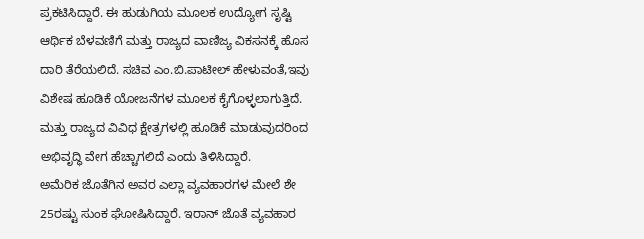ಪ್ರಕಟಿಸಿದ್ದಾರೆ. ಈ ಹುಡುಗಿಯ ಮೂಲಕ ಉದ್ಯೋಗ ಸೃಷ್ಟಿ ಆರ್ಥಿಕ ಬೆಳವಣಿಗೆ ಮತ್ತು ರಾಜ್ಯದ ವಾಣಿಜ್ಯ ವಿಕಸನಕ್ಕೆ ಹೊಸ ದಾರಿ ತೆರೆಯಲಿದೆ. ಸಚಿವ ಎಂ.ಬಿ.ಪಾಟೀಲ್ ಹೇಳುವಂತೆ,ಇವು ವಿಶೇಷ ಹೂಡಿಕೆ ಯೋಜನೆಗಳ ಮೂಲಕ ಕೈಗೊಳ್ಳಲಾಗುತ್ತಿದೆ. ಮತ್ತು ರಾಜ್ಯದ ವಿವಿಧ ಕ್ಷೇತ್ರಗಳಲ್ಲಿ ಹೂಡಿಕೆ ಮಾಡುವುದರಿಂದ ಅಭಿವೃದ್ಧಿ ವೇಗ ಹೆಚ್ಚಾಗಲಿದೆ ಎಂದು ತಿಳಿಸಿದ್ದಾರೆ.
ಅಮೆರಿಕ ಜೊತೆಗಿನ ಅವರ ಎಲ್ಲಾ ವ್ಯವಹಾರಗಳ ಮೇಲೆ ಶೇ 25ರಷ್ಟು ಸುಂಕ ಘೋಷಿಸಿದ್ದಾರೆ. ಇರಾನ್ ಜೊತೆ ವ್ಯವಹಾರ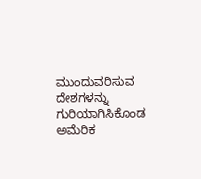ಮುಂದುವರಿಸುವ ದೇಶಗಳನ್ನು ಗುರಿಯಾಗಿಸಿಕೊಂಡ ಅಮೆರಿಕ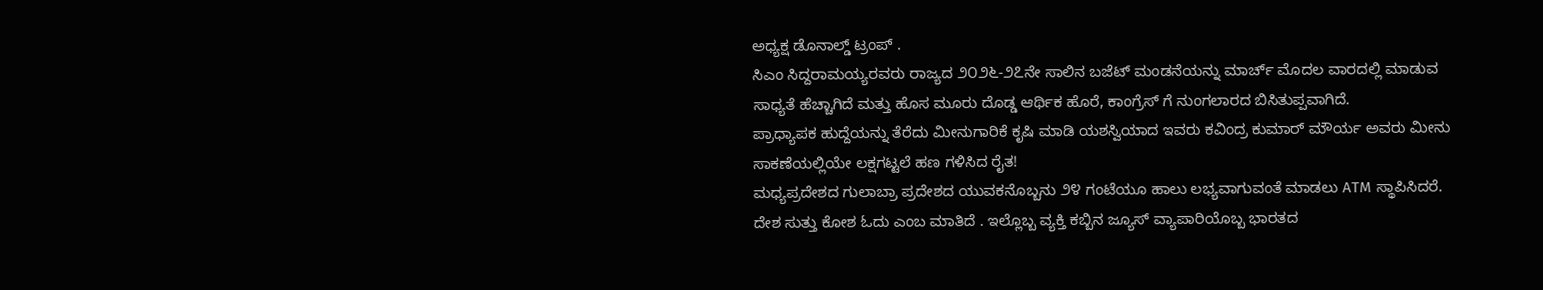ಅಧ್ಯಕ್ಷ ಡೊನಾಲ್ಡ್ ಟ್ರಂಪ್ .
ಸಿಎಂ ಸಿದ್ದರಾಮಯ್ಯರವರು ರಾಜ್ಯದ ೨೦೨೬-೨೭ನೇ ಸಾಲಿನ ಬಜೆಟ್ ಮಂಡನೆಯನ್ನು ಮಾರ್ಚ್ ಮೊದಲ ವಾರದಲ್ಲಿ ಮಾಡುವ ಸಾಧ್ಯತೆ ಹೆಚ್ಚಾಗಿದೆ ಮತ್ತು ಹೊಸ ಮೂರು ದೊಡ್ಡ ಆರ್ಥಿಕ ಹೊರೆ, ಕಾಂಗ್ರೆಸ್ ಗೆ ನುಂಗಲಾರದ ಬಿಸಿತುಪ್ಪವಾಗಿದೆ.
ಪ್ರಾಧ್ಯಾಪಕ ಹುದ್ದೆಯನ್ನು ತೆರೆದು ಮೀನುಗಾರಿಕೆ ಕೃಷಿ ಮಾಡಿ ಯಶಸ್ವಿಯಾದ ಇವರು ಕವಿಂದ್ರ ಕುಮಾರ್ ಮೌರ್ಯ ಅವರು ಮೀನು ಸಾಕಣೆಯಲ್ಲಿಯೇ ಲಕ್ಷಗಟ್ಟಲೆ ಹಣ ಗಳಿಸಿದ ರೈತ!
ಮಧ್ಯಪ್ರದೇಶದ ಗುಲಾಬ್ರಾ ಪ್ರದೇಶದ ಯುವಕನೊಬ್ಬನು ೨೪ ಗಂಟೆಯೂ ಹಾಲು ಲಭ್ಯವಾಗುವಂತೆ ಮಾಡಲು ATM ಸ್ಥಾಪಿಸಿದರೆ.
ದೇಶ ಸುತ್ತು ಕೋಶ ಓದು ಎಂಬ ಮಾತಿದೆ . ಇಲ್ಲೊಬ್ಬ ವ್ಯಕ್ತಿ ಕಬ್ಬಿನ ಜ್ಯೂಸ್ ವ್ಯಾಪಾರಿಯೊಬ್ಬ ಭಾರತದ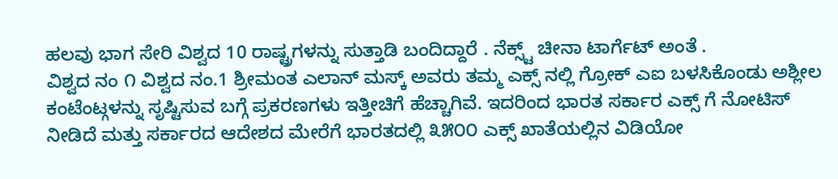ಹಲವು ಭಾಗ ಸೇರಿ ವಿಶ್ವದ 10 ರಾಷ್ಟ್ರಗಳನ್ನು ಸುತ್ತಾಡಿ ಬಂದಿದ್ದಾರೆ . ನೆಕ್ಸ್ಟ್ ಚೀನಾ ಟಾರ್ಗೆಟ್ ಅಂತೆ .
ವಿಶ್ವದ ನಂ ೧ ವಿಶ್ವದ ನಂ.1 ಶ್ರೀಮಂತ ಎಲಾನ್ ಮಸ್ಕ್ ಅವರು ತಮ್ಮ ಎಕ್ಸ್ ನಲ್ಲಿ ಗ್ರೋಕ್ ಎಐ ಬಳಸಿಕೊಂಡು ಅಶ್ಲೀಲ ಕಂಟೆಂಟ್ಗಳನ್ನು ಸೃಷ್ಟಿಸುವ ಬಗ್ಗೆ ಪ್ರಕರಣಗಳು ಇತ್ತೀಚಿಗೆ ಹೆಚ್ಚಾಗಿವೆ. ಇದರಿಂದ ಭಾರತ ಸರ್ಕಾರ ಎಕ್ಸ್ ಗೆ ನೋಟಿಸ್ ನೀಡಿದೆ ಮತ್ತು ಸರ್ಕಾರದ ಆದೇಶದ ಮೇರೆಗೆ ಭಾರತದಲ್ಲಿ ೩೫೦೦ ಎಕ್ಸ್ ಖಾತೆಯಲ್ಲಿನ ವಿಡಿಯೋ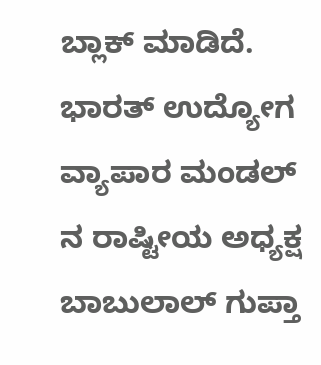ಬ್ಲಾಕ್ ಮಾಡಿದೆ.
ಭಾರತ್ ಉದ್ಯೋಗ ವ್ಯಾಪಾರ ಮಂಡಲ್ ನ ರಾಷ್ಟೀಯ ಅಧ್ಯಕ್ಷ ಬಾಬುಲಾಲ್ ಗುಪ್ತಾ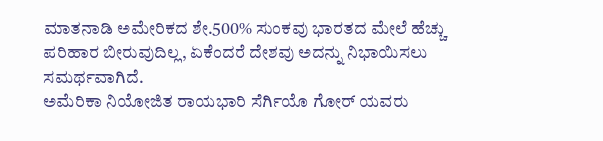ಮಾತನಾಡಿ ಅಮೇರಿಕದ ಶೇ.500% ಸುಂಕವು ಭಾರತದ ಮೇಲೆ ಹೆಚ್ಚು ಪರಿಹಾರ ಬೀರುವುದಿಲ್ಲ, ಏಕೆಂದರೆ ದೇಶವು ಅದನ್ನು ನಿಭಾಯಿಸಲು ಸಮರ್ಥವಾಗಿದೆ.
ಅಮೆರಿಕಾ ನಿಯೋಜಿತ ರಾಯಭಾರಿ ಸೆರ್ಗಿಯೊ ಗೋರ್ ಯವರು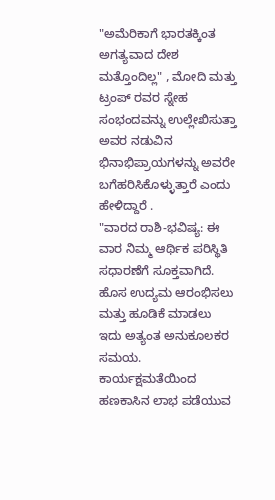"ಅಮೆರಿಕಾಗೆ ಭಾರತಕ್ಕಿಂತ ಅಗತ್ಯವಾದ ದೇಶ ಮತ್ತೊಂದಿಲ್ಲ" , ಮೋದಿ ಮತ್ತು ಟ್ರಂಪ್ ರವರ ಸ್ನೇಹ ಸಂಭಂದವನ್ನು ಉಲ್ಲೇಖಿಸುತ್ತಾ ಅವರ ನಡುವಿನ ಭಿನಾಭಿಪ್ರಾಯಗಳನ್ನು ಅವರೇ ಬಗೆಹರಿಸಿಕೊಳ್ಳುತ್ತಾರೆ ಎಂದು ಹೇಳಿದ್ದಾರೆ .
"ವಾರದ ರಾಶಿ-ಭವಿಷ್ಯ: ಈ ವಾರ ನಿಮ್ಮ ಆರ್ಥಿಕ ಪರಿಸ್ಥಿತಿ ಸಧಾರಣೆಗೆ ಸೂಕ್ತವಾಗಿದೆ. ಹೊಸ ಉದ್ಯಮ ಆರಂಭಿಸಲು ಮತ್ತು ಹೂಡಿಕೆ ಮಾಡಲು ಇದು ಅತ್ಯಂತ ಅನುಕೂಲಕರ ಸಮಯ. ಕಾರ್ಯಕ್ಷಮತೆಯಿಂದ ಹಣಕಾಸಿನ ಲಾಭ ಪಡೆಯುವ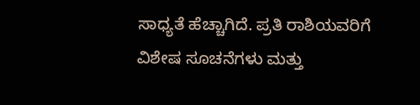ಸಾಧ್ಯತೆ ಹೆಚ್ಚಾಗಿದೆ. ಪ್ರತಿ ರಾಶಿಯವರಿಗೆ ವಿಶೇಷ ಸೂಚನೆಗಳು ಮತ್ತು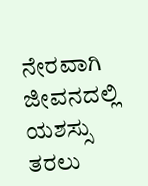ನೇರವಾಗಿ ಜೀವನದಲ್ಲಿ ಯಶಸ್ಸು ತರಲು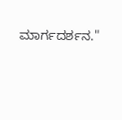ಮಾರ್ಗದರ್ಶನ."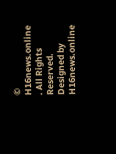© H16news.online . All Rights Reserved. Designed by H16news.online